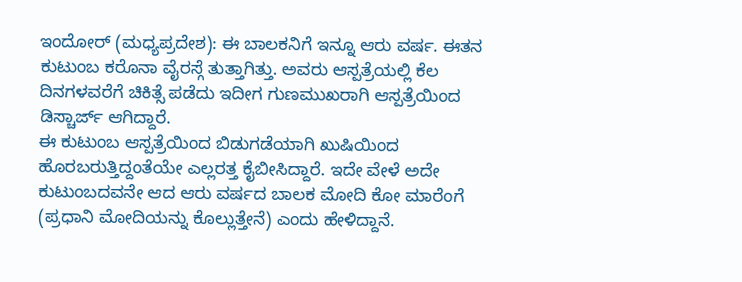ಇಂದೋರ್ (ಮಧ್ಯಪ್ರದೇಶ): ಈ ಬಾಲಕನಿಗೆ ಇನ್ನೂ ಆರು ವರ್ಷ. ಈತನ ಕುಟುಂಬ ಕರೊನಾ ವೈರಸ್ಗೆ ತುತ್ತಾಗಿತ್ತು. ಅವರು ಆಸ್ಪತ್ರೆಯಲ್ಲಿ ಕೆಲ ದಿನಗಳವರೆಗೆ ಚಿಕಿತ್ಸೆ ಪಡೆದು ಇದೀಗ ಗುಣಮುಖರಾಗಿ ಆಸ್ಪತ್ರೆಯಿಂದ ಡಿಸ್ಚಾರ್ಜ್ ಆಗಿದ್ದಾರೆ.
ಈ ಕುಟುಂಬ ಆಸ್ಪತ್ರೆಯಿಂದ ಬಿಡುಗಡೆಯಾಗಿ ಖುಷಿಯಿಂದ ಹೊರಬರುತ್ತಿದ್ದಂತೆಯೇ ಎಲ್ಲರತ್ತ ಕೈಬೀಸಿದ್ದಾರೆ. ಇದೇ ವೇಳೆ ಅದೇ ಕುಟುಂಬದವನೇ ಆದ ಆರು ವರ್ಷದ ಬಾಲಕ ಮೋದಿ ಕೋ ಮಾರೆಂಗೆ (ಪ್ರಧಾನಿ ಮೋದಿಯನ್ನು ಕೊಲ್ಲುತ್ತೇನೆ) ಎಂದು ಹೇಳಿದ್ದಾನೆ.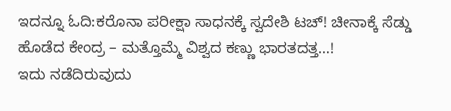ಇದನ್ನೂ ಓದಿ:ಕರೊನಾ ಪರೀಕ್ಷಾ ಸಾಧನಕ್ಕೆ ಸ್ವದೇಶಿ ಟಚ್! ಚೀನಾಕ್ಕೆ ಸೆಡ್ಡು ಹೊಡೆದ ಕೇಂದ್ರ – ಮತ್ತೊಮ್ಮೆ ವಿಶ್ವದ ಕಣ್ಣು ಭಾರತದತ್ತ…!
ಇದು ನಡೆದಿರುವುದು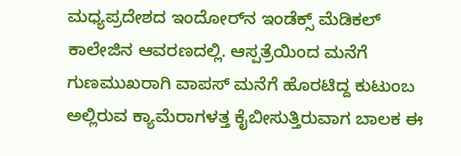ಮಧ್ಯಪ್ರದೇಶದ ಇಂದೋರ್‌ನ ಇಂಡೆಕ್ಸ್ ಮೆಡಿಕಲ್ ಕಾಲೇಜಿನ ಆವರಣದಲ್ಲಿ. ಆಸ್ಪತ್ರೆಯಿಂದ ಮನೆಗೆ ಗುಣಮುಖರಾಗಿ ವಾಪಸ್ ಮನೆಗೆ ಹೊರಟಿದ್ದ ಕುಟುಂಬ ಅಲ್ಲಿರುವ ಕ್ಯಾಮೆರಾಗಳತ್ತ ಕೈಬೀಸುತ್ತಿರುವಾಗ ಬಾಲಕ ಈ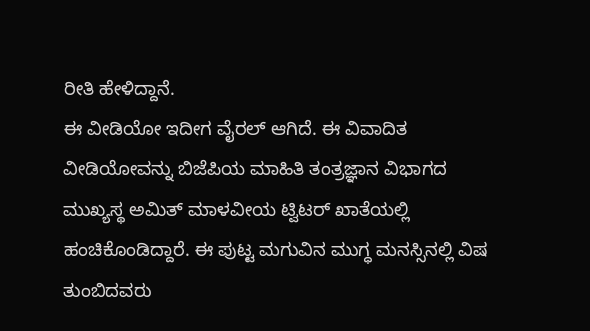ರೀತಿ ಹೇಳಿದ್ದಾನೆ.
ಈ ವೀಡಿಯೋ ಇದೀಗ ವೈರಲ್ ಆಗಿದೆ. ಈ ವಿವಾದಿತ ವೀಡಿಯೋವನ್ನು ಬಿಜೆಪಿಯ ಮಾಹಿತಿ ತಂತ್ರಜ್ಞಾನ ವಿಭಾಗದ ಮುಖ್ಯಸ್ಥ ಅಮಿತ್ ಮಾಳವೀಯ ಟ್ವಿಟರ್ ಖಾತೆಯಲ್ಲಿ ಹಂಚಿಕೊಂಡಿದ್ದಾರೆ. ಈ ಪುಟ್ಟ ಮಗುವಿನ ಮುಗ್ಧ ಮನಸ್ಸಿನಲ್ಲಿ ವಿಷ ತುಂಬಿದವರು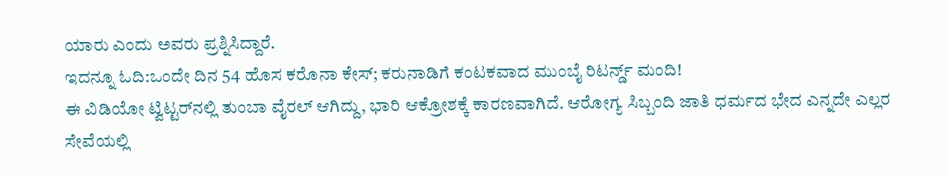ಯಾರು ಎಂದು ಅವರು ಪ್ರಶ್ನಿಸಿದ್ದಾರೆ.
ಇದನ್ನೂ ಓದಿ:ಒಂದೇ ದಿನ 54 ಹೊಸ ಕರೊನಾ ಕೇಸ್; ಕರುನಾಡಿಗೆ ಕಂಟಕವಾದ ಮುಂಬೈ ರಿಟರ್ನ್ಡ್ ಮಂದಿ!
ಈ ವಿಡಿಯೋ ಟ್ವಿಟ್ಟರ್‌ನಲ್ಲಿ ತುಂಬಾ ವೈರಲ್ ಆಗಿದ್ದು, ಭಾರಿ ಆಕ್ರೋಶಕ್ಕೆ ಕಾರಣವಾಗಿದೆ. ಆರೋಗ್ಯ ಸಿಬ್ಬಂದಿ ಜಾತಿ ಧರ್ಮದ ಭೇದ ಎನ್ನದೇ ಎಲ್ಲರ ಸೇವೆಯಲ್ಲಿ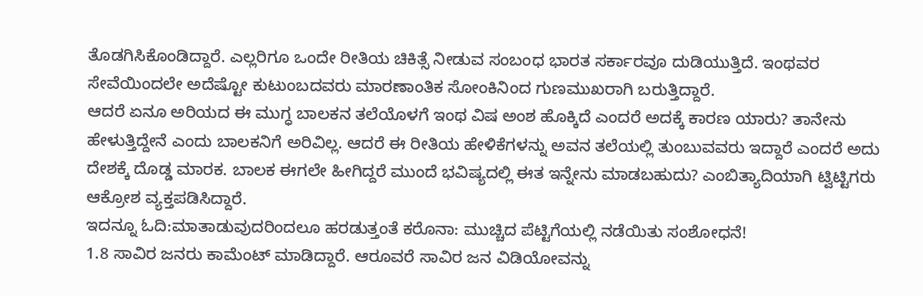ತೊಡಗಿಸಿಕೊಂಡಿದ್ದಾರೆ. ಎಲ್ಲರಿಗೂ ಒಂದೇ ರೀತಿಯ ಚಿಕಿತ್ಸೆ ನೀಡುವ ಸಂಬಂಧ ಭಾರತ ಸರ್ಕಾರವೂ ದುಡಿಯುತ್ತಿದೆ. ಇಂಥವರ ಸೇವೆಯಿಂದಲೇ ಅದೆಷ್ಟೋ ಕುಟುಂಬದವರು ಮಾರಣಾಂತಿಕ ಸೋಂಕಿನಿಂದ ಗುಣಮುಖರಾಗಿ ಬರುತ್ತಿದ್ದಾರೆ.
ಆದರೆ ಏನೂ ಅರಿಯದ ಈ ಮುಗ್ಧ ಬಾಲಕನ ತಲೆಯೊಳಗೆ ಇಂಥ ವಿಷ ಅಂಶ ಹೊಕ್ಕಿದೆ ಎಂದರೆ ಅದಕ್ಕೆ ಕಾರಣ ಯಾರು? ತಾನೇನು ಹೇಳುತ್ತಿದ್ದೇನೆ ಎಂದು ಬಾಲಕನಿಗೆ ಅರಿವಿಲ್ಲ. ಆದರೆ ಈ ರೀತಿಯ ಹೇಳಿಕೆಗಳನ್ನು ಅವನ ತಲೆಯಲ್ಲಿ ತುಂಬುವವರು ಇದ್ದಾರೆ ಎಂದರೆ ಅದು ದೇಶಕ್ಕೆ ದೊಡ್ಡ ಮಾರಕ. ಬಾಲಕ ಈಗಲೇ ಹೀಗಿದ್ದರೆ ಮುಂದೆ ಭವಿಷ್ಯದಲ್ಲಿ ಈತ ಇನ್ನೇನು ಮಾಡಬಹುದು? ಎಂಬಿತ್ಯಾದಿಯಾಗಿ ಟ್ವಿಟ್ಟಿಗರು ಆಕ್ರೋಶ ವ್ಯಕ್ತಪಡಿಸಿದ್ದಾರೆ.
ಇದನ್ನೂ ಓದಿ:ಮಾತಾಡುವುದರಿಂದಲೂ ಹರಡುತ್ತಂತೆ ಕರೊನಾ: ಮುಚ್ಚಿದ ಪೆಟ್ಟಿಗೆಯಲ್ಲಿ ನಡೆಯಿತು ಸಂಶೋಧನೆ!
1.8 ಸಾವಿರ ಜನರು ಕಾಮೆಂಟ್ ಮಾಡಿದ್ದಾರೆ. ಆರೂವರೆ ಸಾವಿರ ಜನ ವಿಡಿಯೋವನ್ನು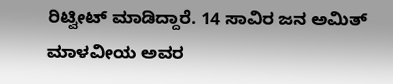ರಿಟ್ವೀಟ್ ಮಾಡಿದ್ದಾರೆ. 14 ಸಾವಿರ ಜನ ಅಮಿತ್ ಮಾಳವೀಯ ಅವರ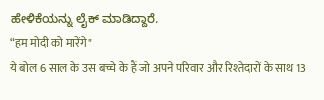ಹೇಳಿಕೆಯನ್ನು ಲೈಕ್ ಮಾಡಿದ್ದಾರೆ.
“हम मोदी को मारेंगे"
ये बोल 6 साल के उस बच्चे के हैं जो अपने परिवार और रिश्तेदारों के साथ 13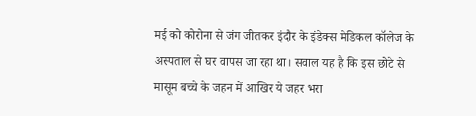मई को कोरोना से जंग जीतकर इंदौर के इंडेक्स मेडिकल कॉलेज के अस्पताल से घर वापस जा रहा था। सवाल यह है कि इस छोटे से मासूम बच्चे के जहन में आखिर ये जहर भरा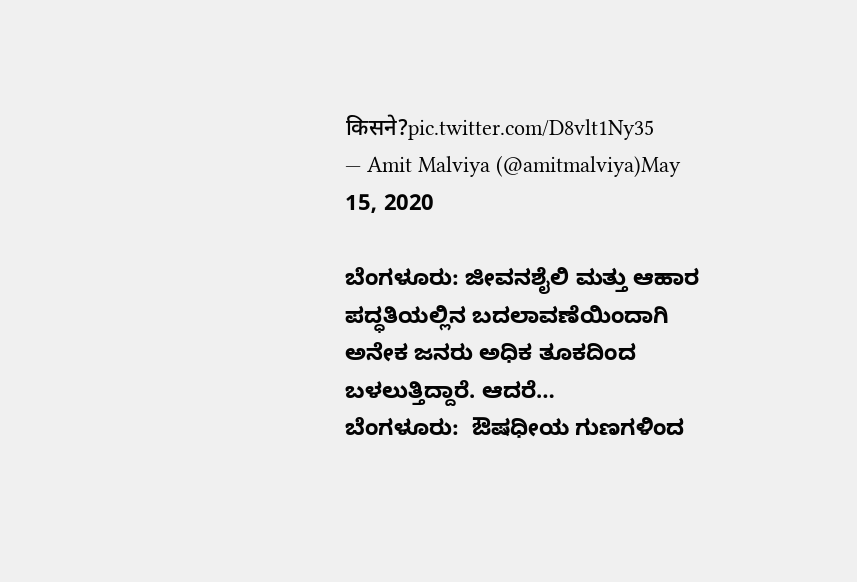किसने?pic.twitter.com/D8vlt1Ny35
— Amit Malviya (@amitmalviya)May 15, 2020

ಬೆಂಗಳೂರು: ಜೀವನಶೈಲಿ ಮತ್ತು ಆಹಾರ ಪದ್ಧತಿಯಲ್ಲಿನ ಬದಲಾವಣೆಯಿಂದಾಗಿ ಅನೇಕ ಜನರು ಅಧಿಕ ತೂಕದಿಂದ ಬಳಲುತ್ತಿದ್ದಾರೆ. ಆದರೆ…
ಬೆಂಗಳೂರು:  ಔಷಧೀಯ ಗುಣಗಳಿಂದ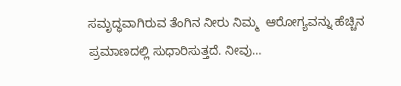ಸಮೃದ್ಧವಾಗಿರುವ ತೆಂಗಿನ ನೀರು ನಿಮ್ಮ  ಆರೋಗ್ಯವನ್ನು ಹೆಚ್ಚಿನ ಪ್ರಮಾಣದಲ್ಲಿ ಸುಧಾರಿಸುತ್ತದೆ. ನೀವು…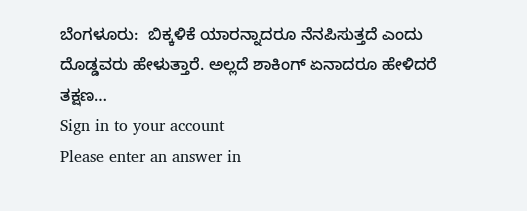ಬೆಂಗಳೂರು:  ಬಿಕ್ಕಳಿಕೆ ಯಾರನ್ನಾದರೂ ನೆನಪಿಸುತ್ತದೆ ಎಂದು ದೊಡ್ಡವರು ಹೇಳುತ್ತಾರೆ. ಅಲ್ಲದೆ ಶಾಕಿಂಗ್ ಏನಾದರೂ ಹೇಳಿದರೆ ತಕ್ಷಣ…
Sign in to your account
Please enter an answer in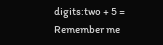digits:two + 5 =
Remember me